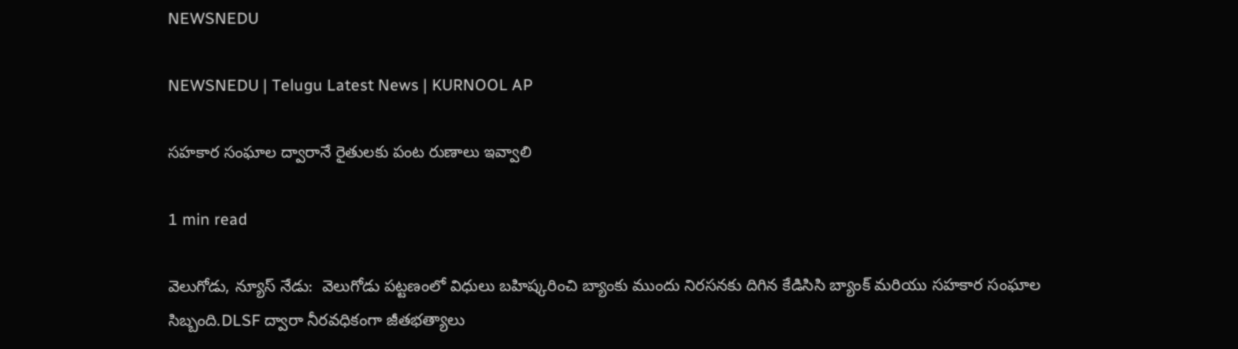NEWSNEDU

NEWSNEDU | Telugu Latest News | KURNOOL AP

సహకార సంఘాల ద్వారానే రైతులకు పంట రుణాలు ఇవ్వాలి

1 min read

వెలుగోడు, న్యూస్ నేడు:  వెలుగోడు పట్టణంలో విధులు బహిష్కరించి బ్యాంకు ముందు నిరసనకు దిగిన కేడిసిసి బ్యాంక్ మరియు సహకార సంఘాల సిబ్బంది.DLSF ద్వారా నీరవధికంగా జీతభత్యాలు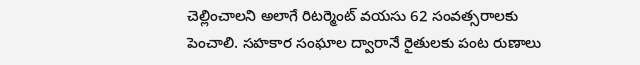చెల్లించాలని అలాగే రిటర్మెంట్ వయసు 62 సంవత్సరాలకు పెంచాలి. సహకార సంఘాల ద్వారానే రైతులకు పంట రుణాలు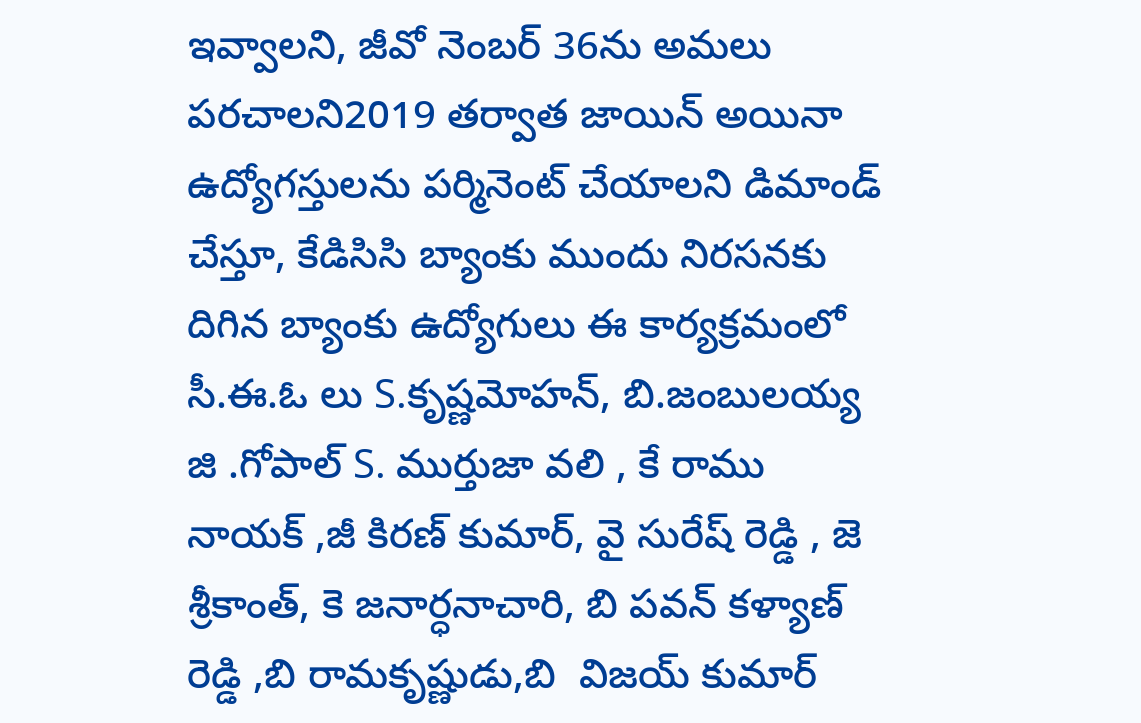ఇవ్వాలని, జీవో నెంబర్ 36ను అమలు పరచాలని2019 తర్వాత జాయిన్ అయినా ఉద్యోగస్తులను పర్మినెంట్ చేయాలని డిమాండ్ చేస్తూ, కేడిసిసి బ్యాంకు ముందు నిరసనకు దిగిన బ్యాంకు ఉద్యోగులు ఈ కార్యక్రమంలో సీ.ఈ.ఓ లు S.కృష్ణమోహన్, బి.జంబులయ్య జి .గోపాల్ S. ముర్తుజా వలి , కే రాము నాయక్ ,జీ కిరణ్ కుమార్, వై సురేష్ రెడ్డి , జె శ్రీకాంత్, కె జనార్ధనాచారి, బి పవన్ కళ్యాణ్ రెడ్డి ,బి రామకృష్ణుడు,బి  విజయ్ కుమార్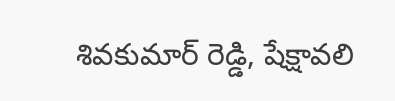శివకుమార్ రెడ్డి, షేక్షావలి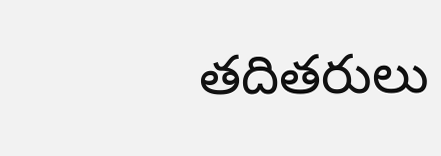తదితరులు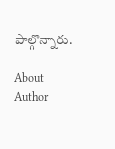పాల్గొన్నారు.

About Author